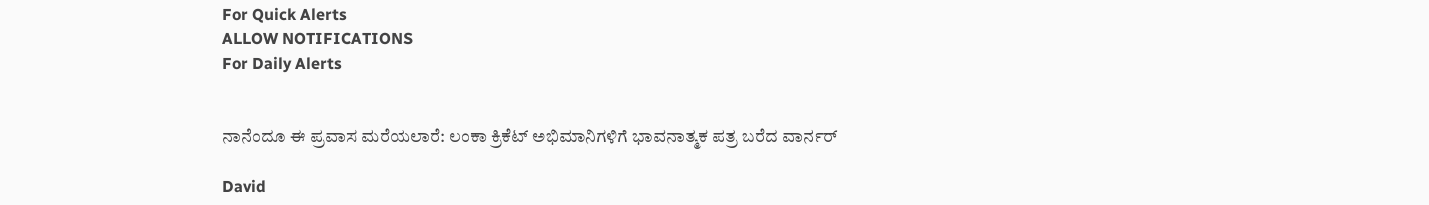For Quick Alerts
ALLOW NOTIFICATIONS
For Daily Alerts


ನಾನೆಂದೂ ಈ ಪ್ರವಾಸ ಮರೆಯಲಾರೆ: ಲಂಕಾ ಕ್ರಿಕೆಟ್ ಅಭಿಮಾನಿಗಳಿಗೆ ಭಾವನಾತ್ಮಕ ಪತ್ರ ಬರೆದ ವಾರ್ನರ್

David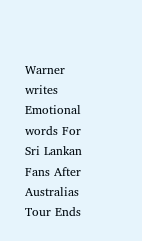Warner writes Emotional words For Sri Lankan Fans After Australias Tour Ends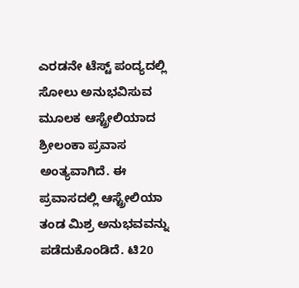ಎರಡನೇ ಟೆಸ್ಟ್ ಪಂದ್ಯದಲ್ಲಿ ಸೋಲು ಅನುಭವಿಸುವ ಮೂಲಕ ಆಸ್ಟ್ರೇಲಿಯಾದ ಶ್ರೀಲಂಕಾ ಪ್ರವಾಸ ಅಂತ್ಯವಾಗಿದೆ. ಈ ಪ್ರವಾಸದಲ್ಲಿ ಆಸ್ಟ್ರೇಲಿಯಾ ತಂಡ ಮಿಶ್ರ ಅನುಭವವನ್ನು ಪಡೆದುಕೊಂಡಿದೆ. ಟಿ20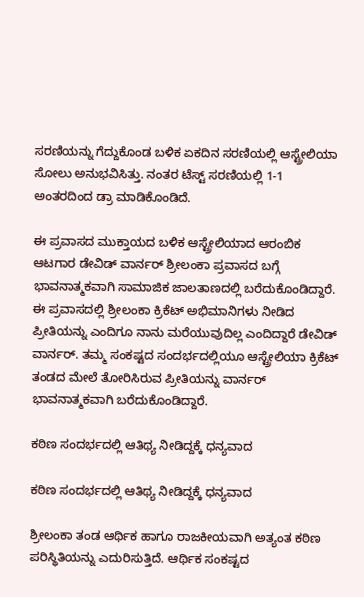ಸರಣಿಯನ್ನು ಗೆದ್ದುಕೊಂಡ ಬಳಿಕ ಏಕದಿನ ಸರಣಿಯಲ್ಲಿ ಆಸ್ಟ್ರೇಲಿಯಾ ಸೋಲು ಅನುಭವಿಸಿತ್ತು. ನಂತರ ಟೆಸ್ಟ್ ಸರಣಿಯಲ್ಲಿ 1-1 ಅಂತರದಿಂದ ಡ್ರಾ ಮಾಡಿಕೊಂಡಿದೆ.

ಈ ಪ್ರವಾಸದ ಮುಕ್ತಾಯದ ಬಳಿಕ ಆಸ್ಟ್ರೇಲಿಯಾದ ಆರಂಬಿಕ ಆಟಗಾರ ಡೇವಿಡ್ ವಾರ್ನರ್ ಶ್ರೀಲಂಕಾ ಪ್ರವಾಸದ ಬಗ್ಗೆ ಭಾವನಾತ್ಮಕವಾಗಿ ಸಾಮಾಜಿಕ ಜಾಲತಾಣದಲ್ಲಿ ಬರೆದುಕೊಂಡಿದ್ದಾರೆ. ಈ ಪ್ರವಾಸದಲ್ಲಿ ಶ್ರೀಲಂಕಾ ಕ್ರಿಕೆಟ್ ಅಭಿಮಾನಿಗಳು ನೀಡಿದ ಪ್ರೀತಿಯನ್ನು ಎಂದಿಗೂ ನಾನು ಮರೆಯುವುದಿಲ್ಲ ಎಂದಿದ್ದಾರೆ ಡೇವಿಡ್ ವಾರ್ನರ್. ತಮ್ಮ ಸಂಕಷ್ಟದ ಸಂದರ್ಭದಲ್ಲಿಯೂ ಆಸ್ಟ್ರೇಲಿಯಾ ಕ್ರಿಕೆಟ್ ತಂಡದ ಮೇಲೆ ತೋರಿಸಿರುವ ಪ್ರೀತಿಯನ್ನು ವಾರ್ನರ್ ಭಾವನಾತ್ಮಕವಾಗಿ ಬರೆದುಕೊಂಡಿದ್ದಾರೆ.

ಕಠಿಣ ಸಂದರ್ಭದಲ್ಲಿ ಆತಿಥ್ಯ ನೀಡಿದ್ದಕ್ಕೆ ಧನ್ಯವಾದ

ಕಠಿಣ ಸಂದರ್ಭದಲ್ಲಿ ಆತಿಥ್ಯ ನೀಡಿದ್ದಕ್ಕೆ ಧನ್ಯವಾದ

ಶ್ರೀಲಂಕಾ ತಂಡ ಆರ್ಥಿಕ ಹಾಗೂ ರಾಜಕೀಯವಾಗಿ ಅತ್ಯಂತ ಕಠಿಣ ಪರಿಸ್ಥಿತಿಯನ್ನು ಎದುರಿಸುತ್ತಿದೆ. ಆರ್ಥಿಕ ಸಂಕಷ್ಟದ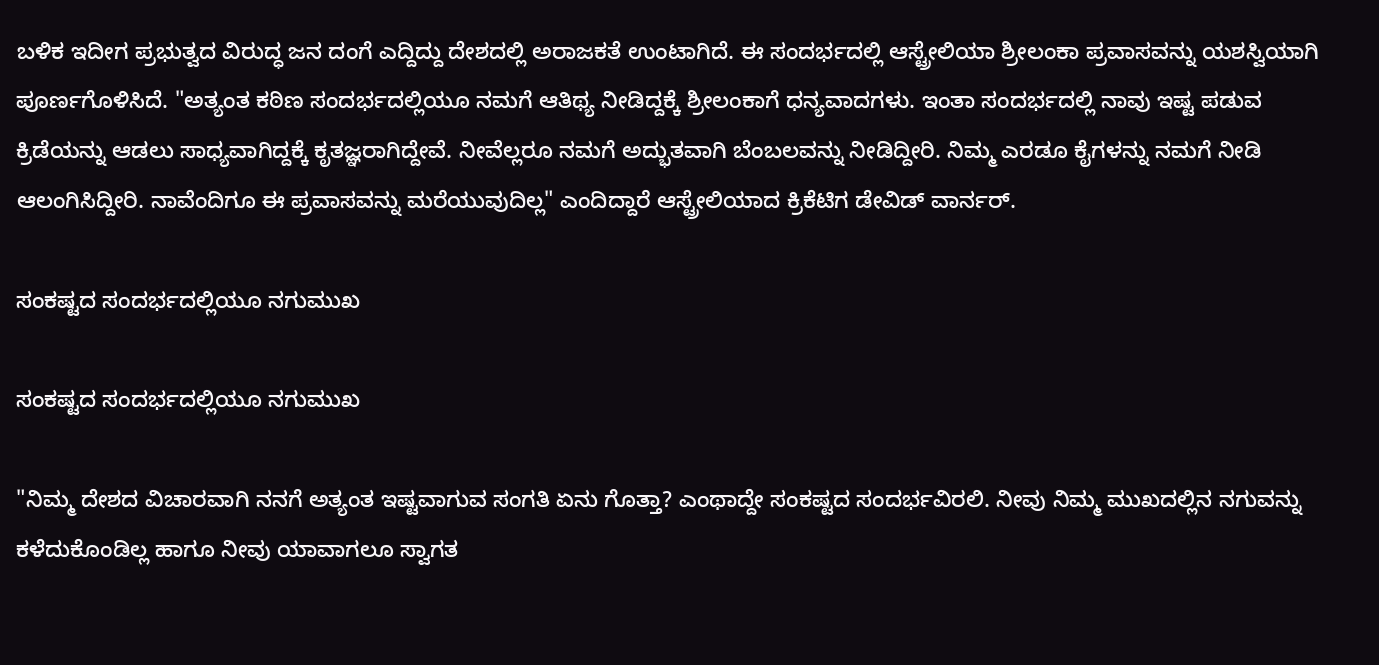ಬಳಿಕ ಇದೀಗ ಪ್ರಭುತ್ವದ ವಿರುದ್ಧ ಜನ ದಂಗೆ ಎದ್ದಿದ್ದು ದೇಶದಲ್ಲಿ ಅರಾಜಕತೆ ಉಂಟಾಗಿದೆ. ಈ ಸಂದರ್ಭದಲ್ಲಿ ಆಸ್ಟ್ರೇಲಿಯಾ ಶ್ರೀಲಂಕಾ ಪ್ರವಾಸವನ್ನು ಯಶಸ್ವಿಯಾಗಿ ಪೂರ್ಣಗೊಳಿಸಿದೆ. "ಅತ್ಯಂತ ಕಠಿಣ ಸಂದರ್ಭದಲ್ಲಿಯೂ ನಮಗೆ ಆತಿಥ್ಯ ನೀಡಿದ್ದಕ್ಕೆ ಶ್ರೀಲಂಕಾಗೆ ಧನ್ಯವಾದಗಳು. ಇಂತಾ ಸಂದರ್ಭದಲ್ಲಿ ನಾವು ಇಷ್ಟ ಪಡುವ ಕ್ರಿಡೆಯನ್ನು ಆಡಲು ಸಾಧ್ಯವಾಗಿದ್ದಕ್ಕೆ ಕೃತಜ್ಞರಾಗಿದ್ದೇವೆ. ನೀವೆಲ್ಲರೂ ನಮಗೆ ಅದ್ಭುತವಾಗಿ ಬೆಂಬಲವನ್ನು ನೀಡಿದ್ದೀರಿ. ನಿಮ್ಮ ಎರಡೂ ಕೈಗಳನ್ನು ನಮಗೆ ನೀಡಿ ಆಲಂಗಿಸಿದ್ದೀರಿ. ನಾವೆಂದಿಗೂ ಈ ಪ್ರವಾಸವನ್ನು ಮರೆಯುವುದಿಲ್ಲ" ಎಂದಿದ್ದಾರೆ ಆಸ್ಟ್ರೇಲಿಯಾದ ಕ್ರಿಕೆಟಿಗ ಡೇವಿಡ್ ವಾರ್ನರ್.

ಸಂಕಷ್ಟದ ಸಂದರ್ಭದಲ್ಲಿಯೂ ನಗುಮುಖ

ಸಂಕಷ್ಟದ ಸಂದರ್ಭದಲ್ಲಿಯೂ ನಗುಮುಖ

"ನಿಮ್ಮ ದೇಶದ ವಿಚಾರವಾಗಿ ನನಗೆ ಅತ್ಯಂತ ಇಷ್ಟವಾಗುವ ಸಂಗತಿ ಏನು ಗೊತ್ತಾ? ಎಂಥಾದ್ದೇ ಸಂಕಷ್ಟದ ಸಂದರ್ಭವಿರಲಿ. ನೀವು ನಿಮ್ಮ ಮುಖದಲ್ಲಿನ ನಗುವನ್ನು ಕಳೆದುಕೊಂಡಿಲ್ಲ ಹಾಗೂ ನೀವು ಯಾವಾಗಲೂ ಸ್ವಾಗತ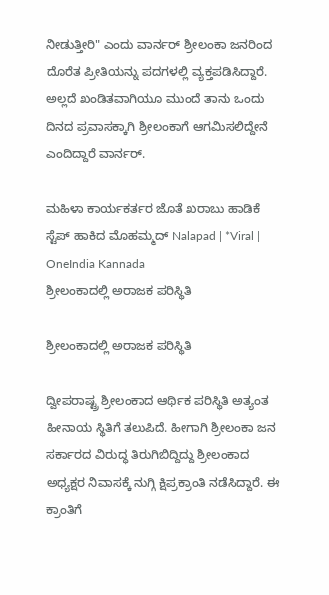ನೀಡುತ್ತೀರಿ" ಎಂದು ವಾರ್ನರ್ ಶ್ರೀಲಂಕಾ ಜನರಿಂದ ದೊರೆತ ಪ್ರೀತಿಯನ್ನು ಪದಗಳಲ್ಲಿ ವ್ಯಕ್ತಪಡಿಸಿದ್ದಾರೆ. ಅಲ್ಲದೆ ಖಂಡಿತವಾಗಿಯೂ ಮುಂದೆ ತಾನು ಒಂದು ದಿನದ ಪ್ರವಾಸಕ್ಕಾಗಿ ಶ್ರೀಲಂಕಾಗೆ ಆಗಮಿಸಲಿದ್ದೇನೆ ಎಂದಿದ್ದಾರೆ ವಾರ್ನರ್.

ಮಹಿಳಾ ಕಾರ್ಯಕರ್ತರ ಜೊತೆ ಖರಾಬು ಹಾಡಿಕೆ ಸ್ಟೆಪ್ ಹಾಕಿದ ಮೊಹಮ್ಮದ್ Nalapad | *Viral | OneIndia Kannada
ಶ್ರೀಲಂಕಾದಲ್ಲಿ ಅರಾಜಕ ಪರಿಸ್ಥಿತಿ

ಶ್ರೀಲಂಕಾದಲ್ಲಿ ಅರಾಜಕ ಪರಿಸ್ಥಿತಿ

ದ್ವೀಪರಾಷ್ಟ್ರ ಶ್ರೀಲಂಕಾದ ಆರ್ಥಿಕ ಪರಿಸ್ಥಿತಿ ಅತ್ಯಂತ ಹೀನಾಯ ಸ್ಥಿತಿಗೆ ತಲುಪಿದೆ. ಹೀಗಾಗಿ ಶ್ರೀಲಂಕಾ ಜನ ಸರ್ಕಾರದ ವಿರುದ್ಧ ತಿರುಗಿಬಿದ್ದಿದ್ದು ಶ್ರೀಲಂಕಾದ ಅಧ್ಯಕ್ಷರ ನಿವಾಸಕ್ಕೆ ನುಗ್ಗಿ ಕ್ಷಿಪ್ರಕ್ರಾಂತಿ ನಡೆಸಿದ್ದಾರೆ. ಈ ಕ್ರಾಂತಿಗೆ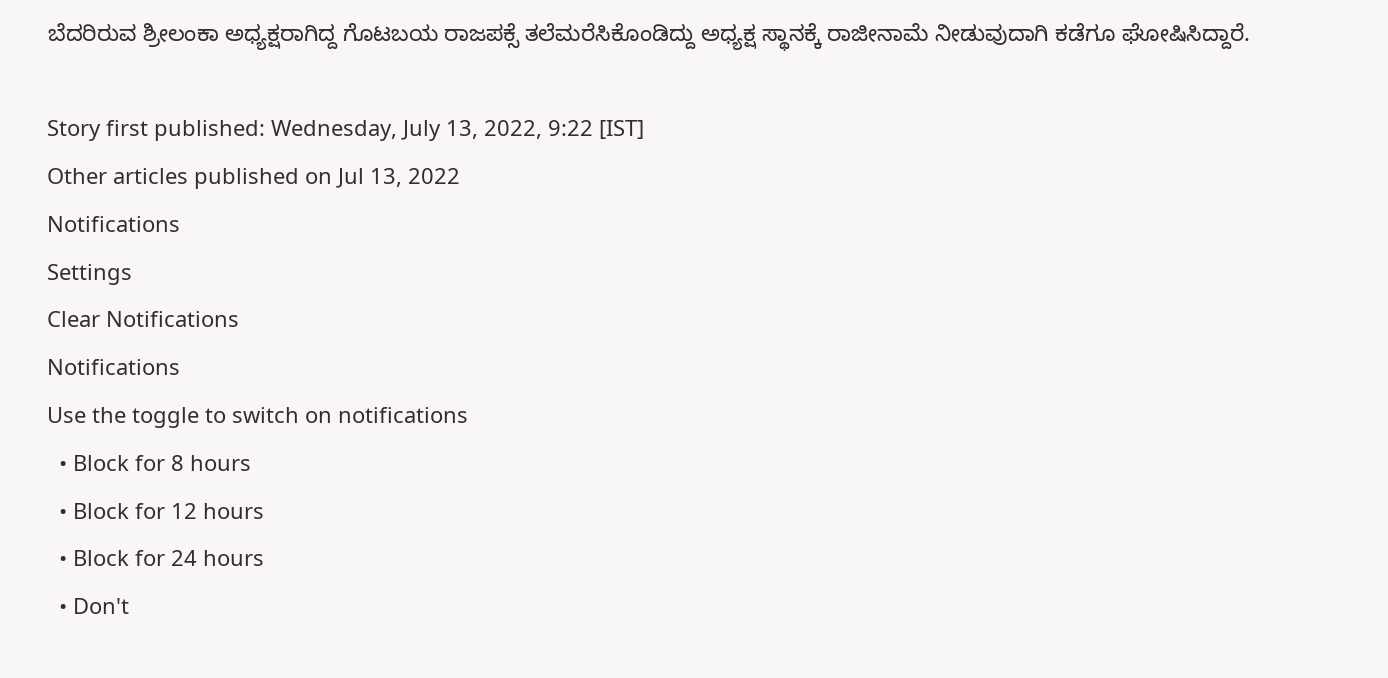ಬೆದರಿರುವ ಶ್ರೀಲಂಕಾ ಅಧ್ಯಕ್ಷರಾಗಿದ್ದ ಗೊಟಬಯ ರಾಜಪಕ್ಸೆ ತಲೆಮರೆಸಿಕೊಂಡಿದ್ದು ಅಧ್ಯಕ್ಷ ಸ್ಥಾನಕ್ಕೆ ರಾಜೀನಾಮೆ ನೀಡುವುದಾಗಿ ಕಡೆಗೂ ಘೋಷಿಸಿದ್ದಾರೆ.

Story first published: Wednesday, July 13, 2022, 9:22 [IST]
Other articles published on Jul 13, 2022
Notifications
Settings
Clear Notifications
Notifications
Use the toggle to switch on notifications
  • Block for 8 hours
  • Block for 12 hours
  • Block for 24 hours
  • Don't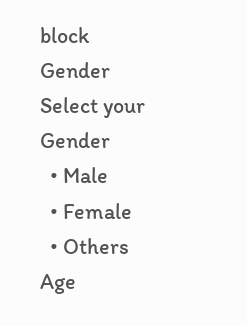block
Gender
Select your Gender
  • Male
  • Female
  • Others
Age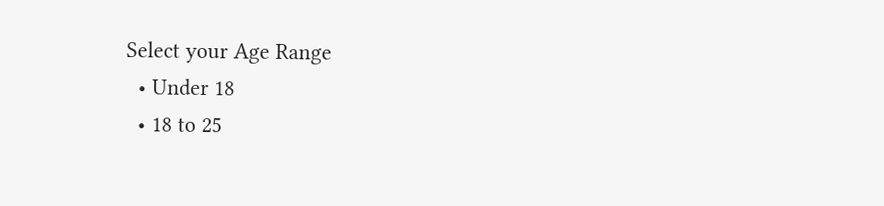Select your Age Range
  • Under 18
  • 18 to 25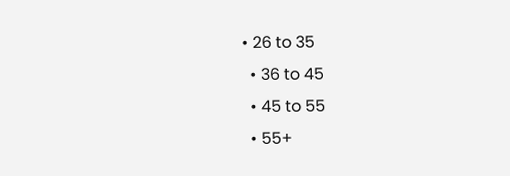• 26 to 35
  • 36 to 45
  • 45 to 55
  • 55+